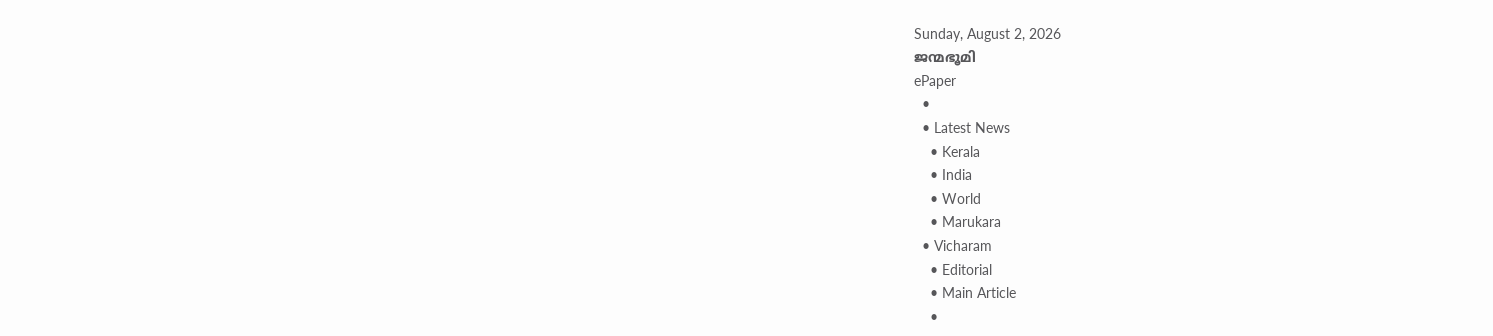Sunday, August 2, 2026
ജന്മഭൂമി
ePaper
  •
  • Latest News
    • Kerala
    • India
    • World
    • Marukara
  • Vicharam
    • Editorial
    • Main Article
    •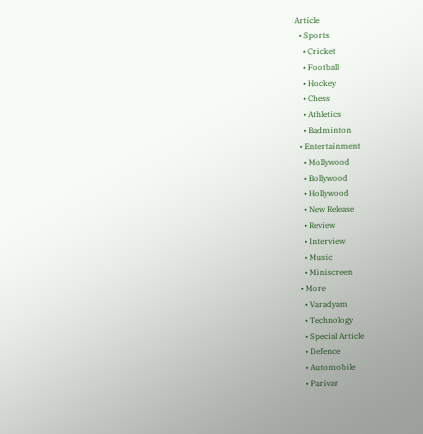Article
  • Sports
    • Cricket
    • Football
    • Hockey
    • Chess
    • Athletics
    • Badminton
  • Entertainment
    • Mollywood
    • Bollywood
    • Hollywood
    • New Release
    • Review
    • Interview
    • Music
    • Miniscreen
  • More
    • Varadyam
    • Technology
    • Special Article
    • Defence
    • Automobile
    • Parivar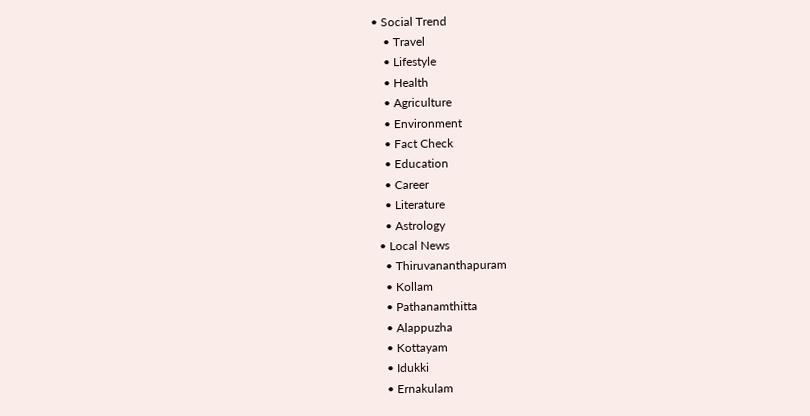• Social Trend
    • Travel
    • Lifestyle
    • Health
    • Agriculture
    • Environment
    • Fact Check
    • Education
    • Career
    • Literature
    • Astrology
  • Local News
    • Thiruvananthapuram
    • Kollam
    • Pathanamthitta
    • Alappuzha
    • Kottayam
    • Idukki
    • Ernakulam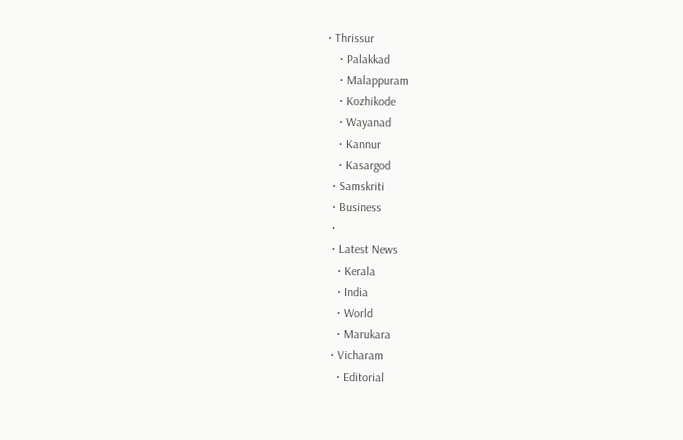• Thrissur
    • Palakkad
    • Malappuram
    • Kozhikode
    • Wayanad
    • Kannur
    • Kasargod
  • Samskriti
  • Business
  •
  • Latest News
    • Kerala
    • India
    • World
    • Marukara
  • Vicharam
    • Editorial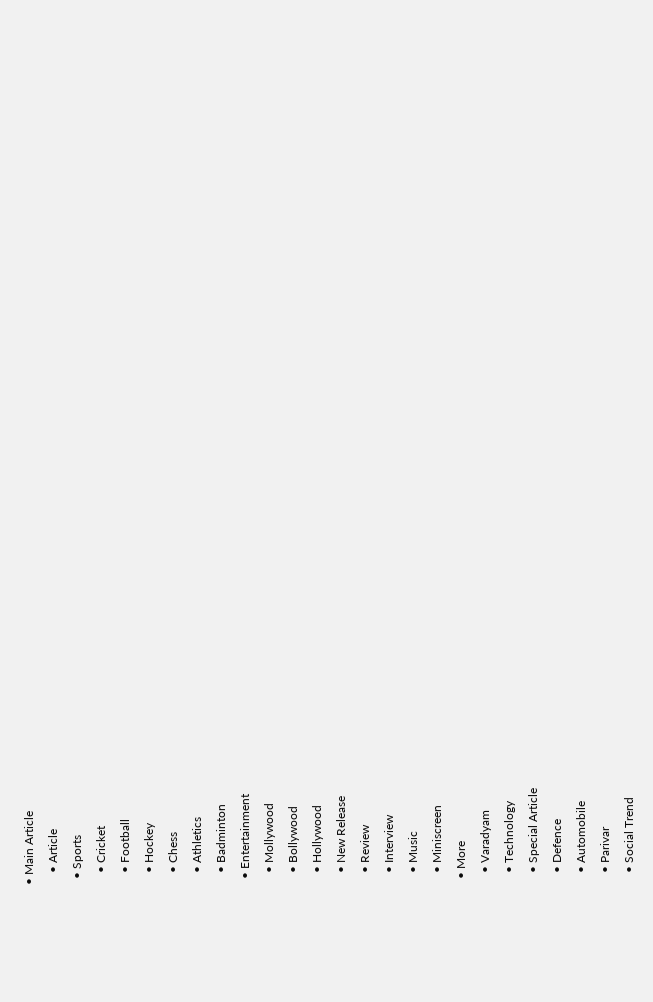• Main Article
    • Article
  • Sports
    • Cricket
    • Football
    • Hockey
    • Chess
    • Athletics
    • Badminton
  • Entertainment
    • Mollywood
    • Bollywood
    • Hollywood
    • New Release
    • Review
    • Interview
    • Music
    • Miniscreen
  • More
    • Varadyam
    • Technology
    • Special Article
    • Defence
    • Automobile
    • Parivar
    • Social Trend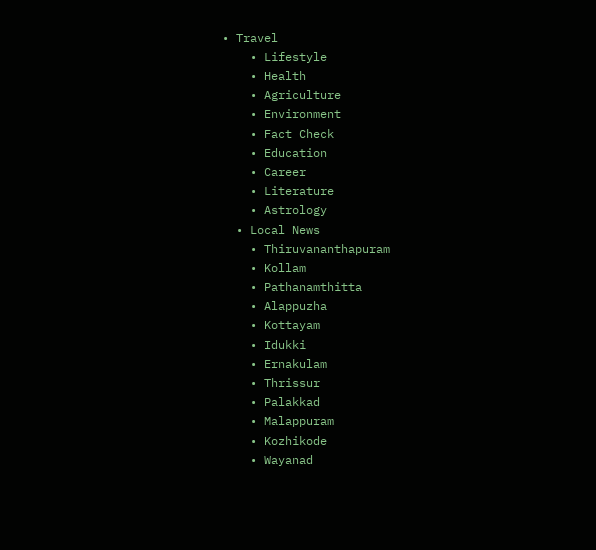• Travel
    • Lifestyle
    • Health
    • Agriculture
    • Environment
    • Fact Check
    • Education
    • Career
    • Literature
    • Astrology
  • Local News
    • Thiruvananthapuram
    • Kollam
    • Pathanamthitta
    • Alappuzha
    • Kottayam
    • Idukki
    • Ernakulam
    • Thrissur
    • Palakkad
    • Malappuram
    • Kozhikode
    • Wayanad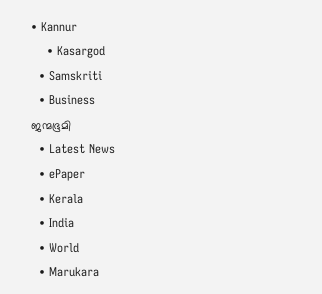• Kannur
    • Kasargod
  • Samskriti
  • Business
ജന്മഭൂമി
  • Latest News
  • ePaper
  • Kerala
  • India
  • World
  • Marukara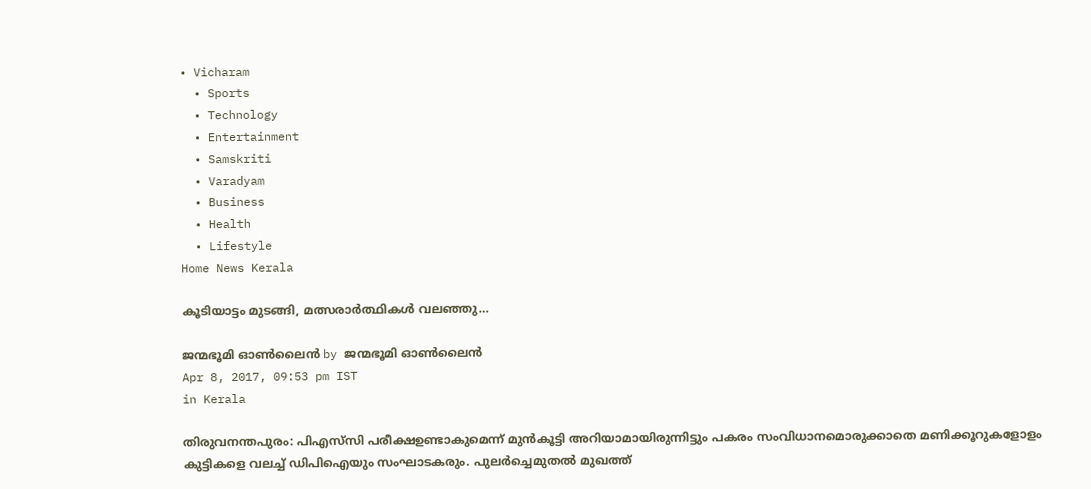• Vicharam
  • Sports
  • Technology
  • Entertainment
  • Samskriti
  • Varadyam
  • Business
  • Health
  • Lifestyle
Home News Kerala

കൂടിയാട്ടം മുടങ്ങി, മത്സരാര്‍ത്ഥികള്‍ വലഞ്ഞു…

ജന്മഭൂമി ഓണ്‍ലൈന്‍ by ജന്മഭൂമി ഓണ്‍ലൈന്‍
Apr 8, 2017, 09:53 pm IST
in Kerala

തിരുവനന്തപുരം: പിഎസ്‌സി പരീക്ഷഉണ്ടാകുമെന്ന് മുന്‍കൂട്ടി അറിയാമായിരുന്നിട്ടും പകരം സംവിധാനമൊരുക്കാതെ മണിക്കൂറുകളോളം കുട്ടികളെ വലച്ച് ഡിപിഐയും സംഘാടകരും. പുലര്‍ച്ചെമുതല്‍ മുഖത്ത്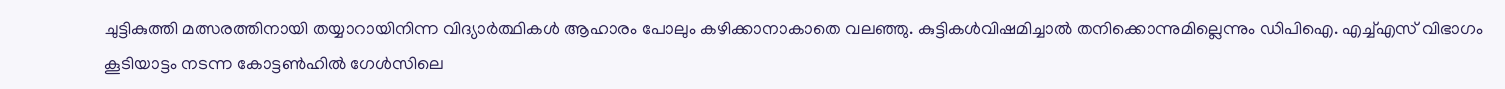ചുട്ടികുത്തി മത്സരത്തിനായി തയ്യാറായിനിന്ന വിദ്യാര്‍ത്ഥികള്‍ ആഹാരം പോലും കഴിക്കാനാകാതെ വലഞ്ഞു. കുട്ടികള്‍വിഷമിച്ചാല്‍ തനിക്കൊന്നുമില്ലെന്നും ഡിപിഐ. എച്ച്എസ് വിഭാഗം കൂടിയാട്ടം നടന്ന കോട്ടണ്‍ഹില്‍ ഗേള്‍സിലെ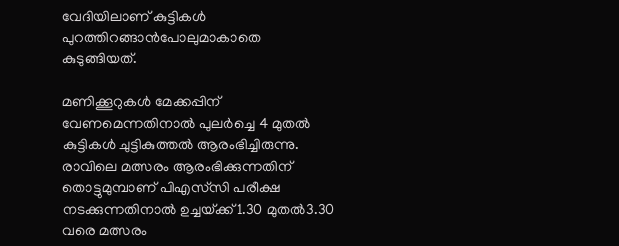വേദിയിലാണ് കുട്ടികള്‍ പുറത്തിറങ്ങാന്‍പോലുമാകാതെ കുടുങ്ങിയത്.

മണിക്കൂറുകള്‍ മേക്കപ്പിന് വേണമെന്നതിനാല്‍ പുലര്‍ച്ചെ 4 മുതല്‍ കുട്ടികള്‍ ചുട്ടികുത്തല്‍ ആരംഭിച്ചിരുന്നു. രാവിലെ മത്സരം ആരംഭിക്കുന്നതിന് തൊട്ടുമുമ്പാണ് പിഎസ്‌സി പരീക്ഷ നടക്കുന്നതിനാല്‍ ഉച്ചയ്‌ക്ക്1.30 മുതല്‍3.30 വരെ മത്സരം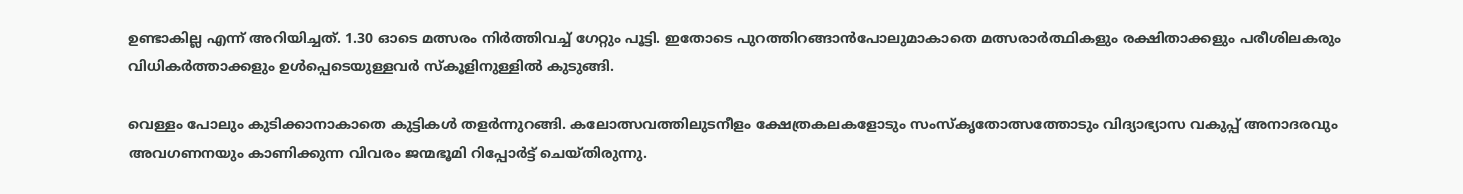ഉണ്ടാകില്ല എന്ന് അറിയിച്ചത്. 1.30 ഓടെ മത്സരം നിര്‍ത്തിവച്ച് ഗേറ്റും പൂട്ടി. ഇതോടെ പുറത്തിറങ്ങാന്‍പോലുമാകാതെ മത്സരാര്‍ത്ഥികളും രക്ഷിതാക്കളും പരീശിലകരും വിധികര്‍ത്താക്കളും ഉള്‍പ്പെടെയുള്ളവര്‍ സ്‌കൂളിനുള്ളില്‍ കുടുങ്ങി.

വെള്ളം പോലും കുടിക്കാനാകാതെ കുട്ടികള്‍ തളര്‍ന്നുറങ്ങി. കലോത്സവത്തിലുടനീളം ക്ഷേത്രകലകളോടും സംസ്‌കൃതോത്സത്തോടും വിദ്യാഭ്യാസ വകുപ്പ് അനാദരവും അവഗണനയും കാണിക്കുന്ന വിവരം ജന്മഭൂമി റിപ്പോര്‍ട്ട് ചെയ്തിരുന്നു.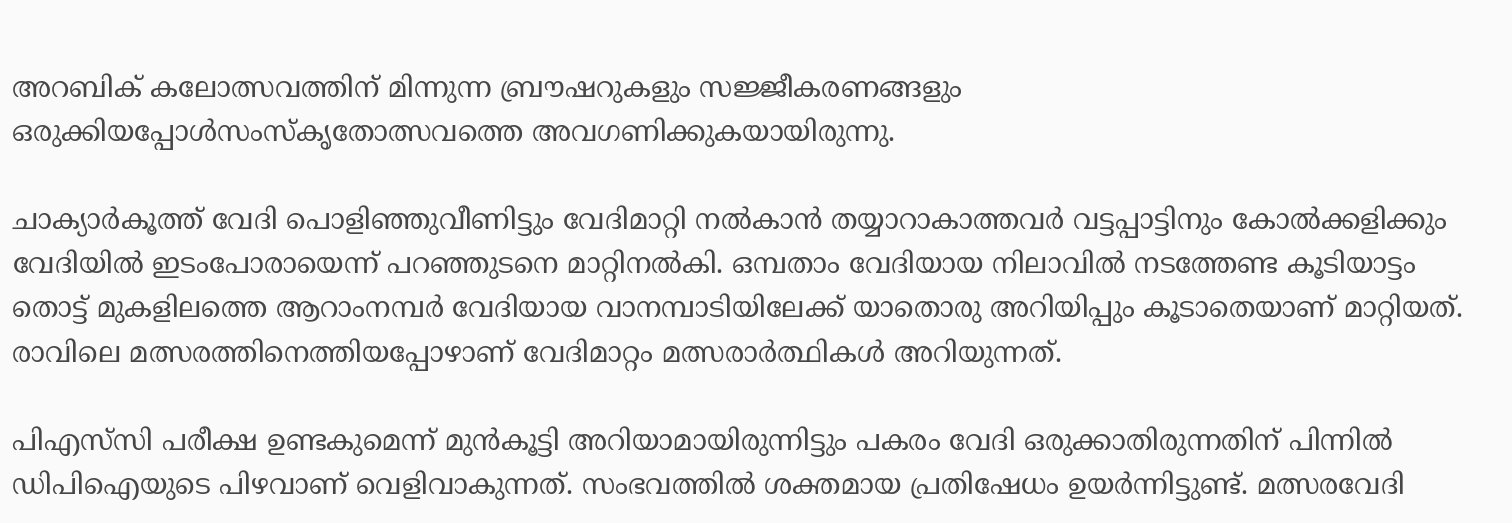അറബിക് കലോത്സവത്തിന് മിന്നുന്ന ബ്രൗഷറുകളും സജ്ജീകരണങ്ങളും ഒരുക്കിയപ്പോള്‍സംസ്‌കൃതോത്സവത്തെ അവഗണിക്കുകയായിരുന്നു.

ചാക്യാര്‍കൂത്ത് വേദി പൊളിഞ്ഞുവീണിട്ടും വേദിമാറ്റി നല്‍കാന്‍ തയ്യാറാകാത്തവര്‍ വട്ടപ്പാട്ടിനും കോല്‍ക്കളിക്കും വേദിയില്‍ ഇടംപോരായെന്ന് പറഞ്ഞുടനെ മാറ്റിനല്‍കി. ഒമ്പതാം വേദിയായ നിലാവില്‍ നടത്തേണ്ട കൂടിയാട്ടം തൊട്ട് മുകളിലത്തെ ആറാംനമ്പര്‍ വേദിയായ വാനമ്പാടിയിലേക്ക് യാതൊരു അറിയിപ്പും കൂടാതെയാണ് മാറ്റിയത്. രാവിലെ മത്സരത്തിനെത്തിയപ്പോഴാണ് വേദിമാറ്റം മത്സരാര്‍ത്ഥികള്‍ അറിയുന്നത്.

പിഎസ്‌സി പരീക്ഷ ഉണ്ടകുമെന്ന് മുന്‍കൂട്ടി അറിയാമായിരുന്നിട്ടും പകരം വേദി ഒരുക്കാതിരുന്നതിന് പിന്നില്‍ ഡിപിഐയുടെ പിഴവാണ് വെളിവാകുന്നത്. സംഭവത്തില്‍ ശക്തമായ പ്രതിഷേധം ഉയര്‍ന്നിട്ടുണ്ട്. മത്സരവേദി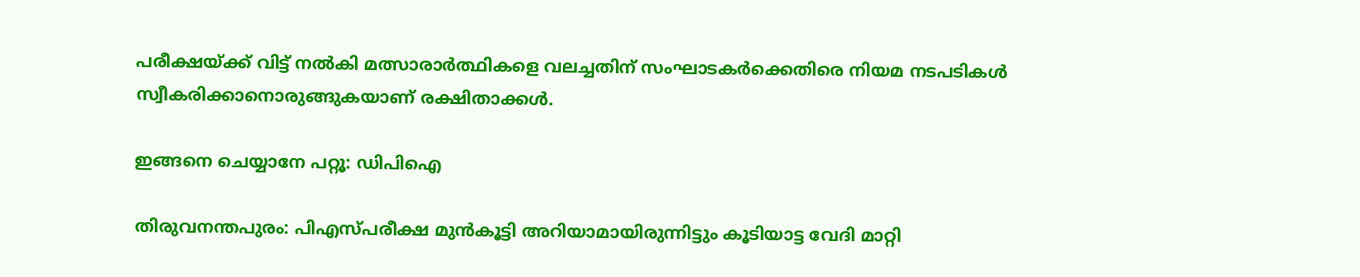പരീക്ഷയ്‌ക്ക് വിട്ട് നല്‍കി മത്സാരാര്‍ത്ഥികളെ വലച്ചതിന് സംഘാടകര്‍ക്കെതിരെ നിയമ നടപടികള്‍ സ്വീകരിക്കാനൊരുങ്ങുകയാണ് രക്ഷിതാക്കള്‍.

ഇങ്ങനെ ചെയ്യാനേ പറ്റൂ: ഡിപിഐ

തിരുവനന്തപുരം: പിഎസ്പരീക്ഷ മുന്‍കൂട്ടി അറിയാമായിരുന്നിട്ടും കൂടിയാട്ട വേദി മാറ്റി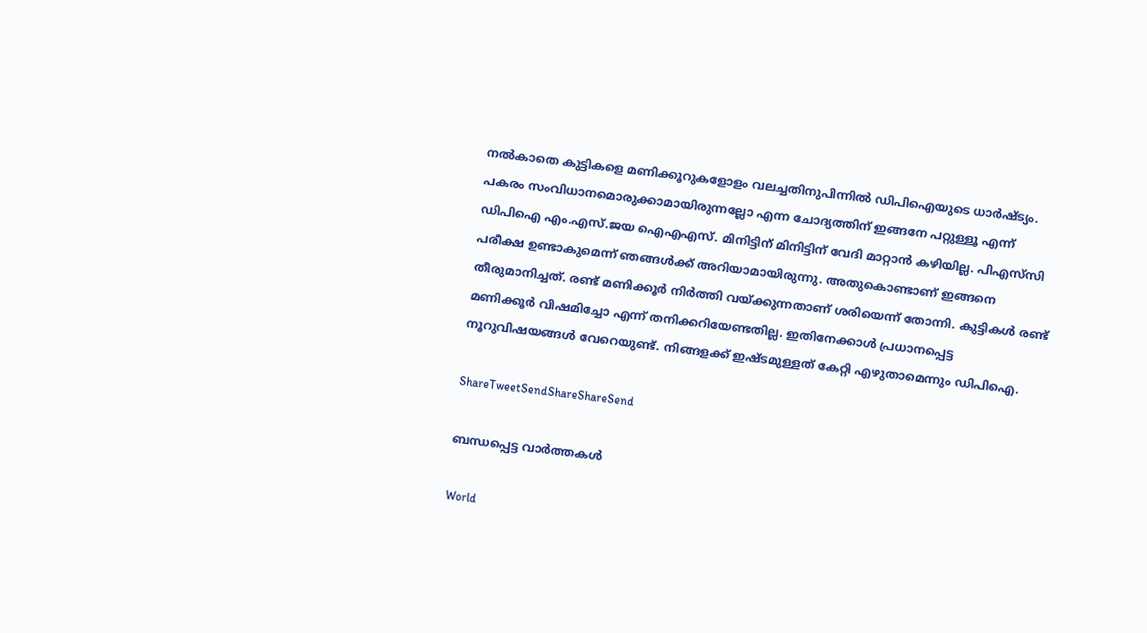നല്‍കാതെ കുട്ടികളെ മണിക്കൂറുകളോളം വലച്ചതിനുപിന്നില്‍ ഡിപിഐയുടെ ധാര്‍ഷ്ട്യം. പകരം സംവിധാനമൊരുക്കാമായിരുന്നല്ലോ എന്ന ചോദ്യത്തിന് ഇങ്ങനേ പറ്റുള്ളൂ എന്ന് ഡിപിഐ എം.എസ്.ജയ ഐഎഎസ്. മിനിട്ടിന് മിനിട്ടിന് വേദി മാറ്റാന്‍ കഴിയില്ല. പിഎസ്‌സി പരീക്ഷ ഉണ്ടാകുമെന്ന് ഞങ്ങള്‍ക്ക് അറിയാമായിരുന്നു. അതുകൊണ്ടാണ് ഇങ്ങനെ തീരുമാനിച്ചത്. രണ്ട് മണിക്കൂര്‍ നിര്‍ത്തി വയ്‌ക്കുന്നതാണ് ശരിയെന്ന് തോന്നി. കുട്ടികള്‍ രണ്ട് മണിക്കൂര്‍ വിഷമിച്ചോ എന്ന് തനിക്കറിയേണ്ടതില്ല. ഇതിനേക്കാള്‍ പ്രധാനപ്പെട്ട നൂറുവിഷയങ്ങള്‍ വേറെയുണ്ട്. നിങ്ങളക്ക് ഇഷ്ടമുള്ളത് കേറ്റി എഴുതാമെന്നും ഡിപിഐ.

ShareTweetSendShareShareSend

ബന്ധപ്പെട്ട വാര്‍ത്തകള്‍

World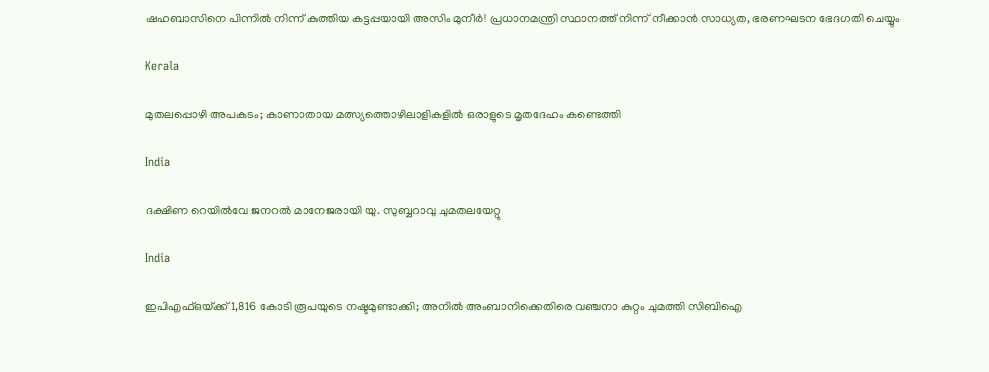ഷഹബാസിനെ പിന്നിൽ നിന്ന് കുത്തിയ കട്ടപ്പയായി അസിം മുനീർ! പ്രധാനമന്ത്രി സ്ഥാനത്ത് നിന്ന് നീക്കാൻ സാധ്യത, ഭരണഘടന ഭേദഗതി ചെയ്യും

Kerala

മുതലപ്പൊഴി അപകടം; കാണാതായ മത്സ്യത്തൊഴിലാളികളില്‍ ഒരാളുടെ മൃതദേഹം കണ്ടെത്തി

India

ദക്ഷിണ റെയില്‍വേ ജനറല്‍ മാനേജരായി യു. സുബ്ബറാവു ചുമതലയേറ്റു

India

ഇപിഎഫ്‌ഒയ്‌ക്ക് 1,816 കോടി രൂപയുടെ നഷ്ടമുണ്ടാക്കി; അനില്‍ അംബാനിക്കെതിരെ വഞ്ചനാ കുറ്റം ചുമത്തി സിബിഐ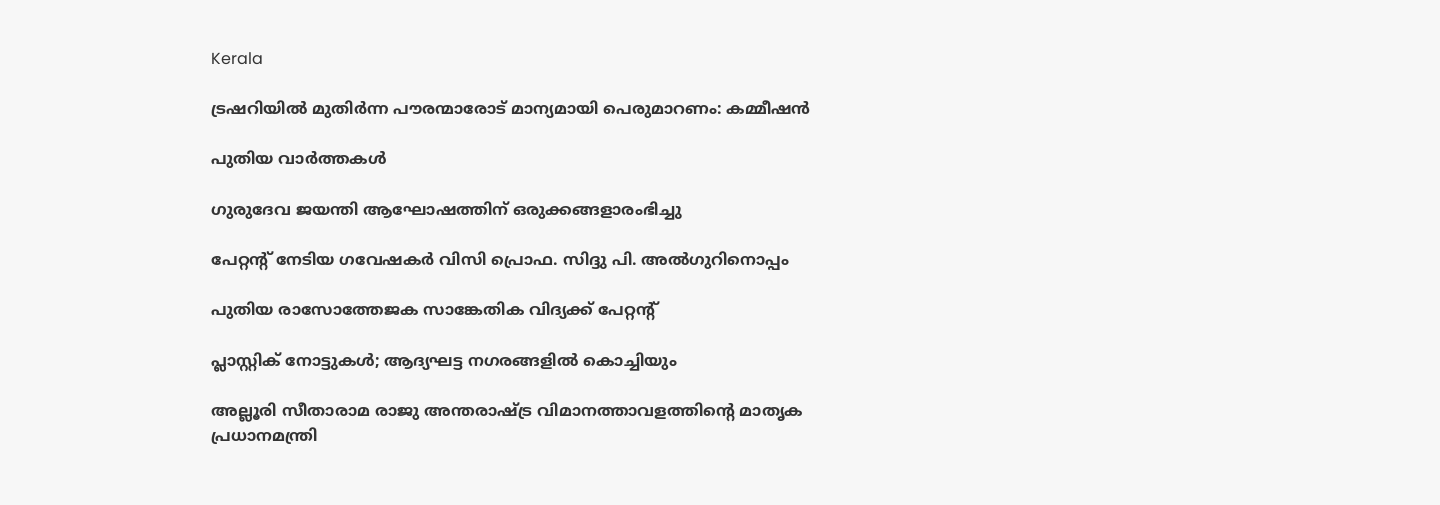Kerala

ട്രഷറിയില്‍ മുതിര്‍ന്ന പൗരന്മാരോട് മാന്യമായി പെരുമാറണം: കമ്മീഷന്‍

പുതിയ വാര്‍ത്തകള്‍

ഗുരുദേവ ജയന്തി ആഘോഷത്തിന് ഒരുക്കങ്ങളാരംഭിച്ചു

പേറ്റന്റ് നേടിയ ഗവേഷകര്‍ വിസി പ്രൊഫ. സിദ്ദു പി. അല്‍ഗുറിനൊപ്പം

പുതിയ രാസോത്തേജക സാങ്കേതിക വിദ്യക്ക് പേറ്റന്റ്

പ്ലാസ്റ്റിക് നോട്ടുകള്‍; ആദ്യഘട്ട നഗരങ്ങളില്‍ കൊച്ചിയും

അല്ലൂരി സീതാരാമ രാജു അന്തരാഷ്ട്ര വിമാനത്താവളത്തിന്റെ മാതൃക പ്രധാനമന്ത്രി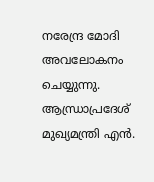നരേന്ദ്ര മോദി അവലോകനം ചെയ്യുന്നു. ആന്ധ്രാപ്രദേശ് മുഖ്യമന്ത്രി എന്‍.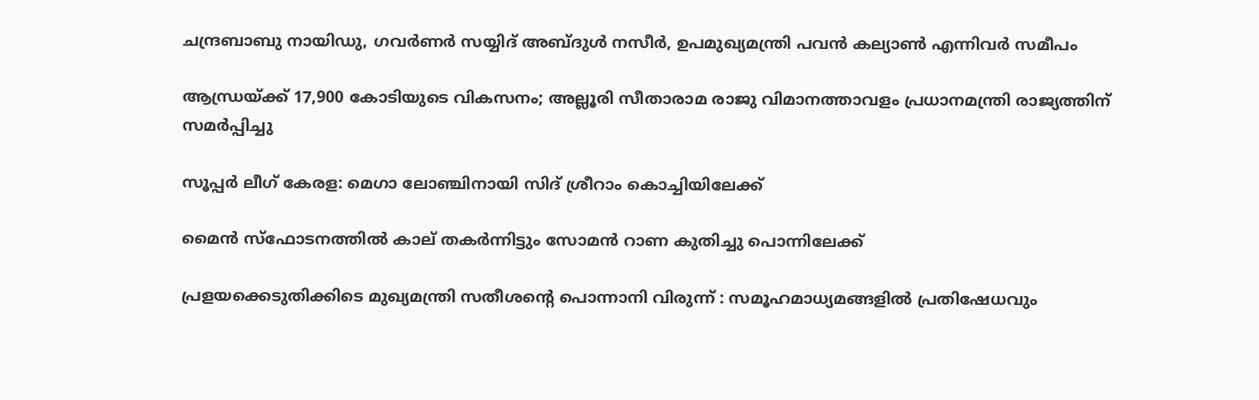ചന്ദ്രബാബു നായിഡു, ഗവര്‍ണര്‍ സയ്യിദ് അബ്ദുള്‍ നസീര്‍, ഉപമുഖ്യമന്ത്രി പവന്‍ കല്യാണ്‍ എന്നിവര്‍ സമീപം

ആന്ധ്രയ്‌ക്ക് 17,900 കോടിയുടെ വികസനം; അല്ലൂരി സീതാരാമ രാജു വിമാനത്താവളം പ്രധാനമന്ത്രി രാജ്യത്തിന് സമര്‍പ്പിച്ചു

സൂപ്പര്‍ ലീഗ് കേരള: മെഗാ ലോഞ്ചിനായി സിദ് ശ്രീറാം കൊച്ചിയിലേക്ക്

മൈന്‍ സ്‌ഫോടനത്തില്‍ കാല് തകര്‍ന്നിട്ടും സോമന്‍ റാണ കുതിച്ചു പൊന്നിലേക്ക്

പ്രളയക്കെടുതിക്കിടെ മുഖ്യമന്ത്രി സതീശന്റെ പൊന്നാനി വിരുന്ന് : സമൂഹമാധ്യമങ്ങളിൽ പ്രതിഷേധവും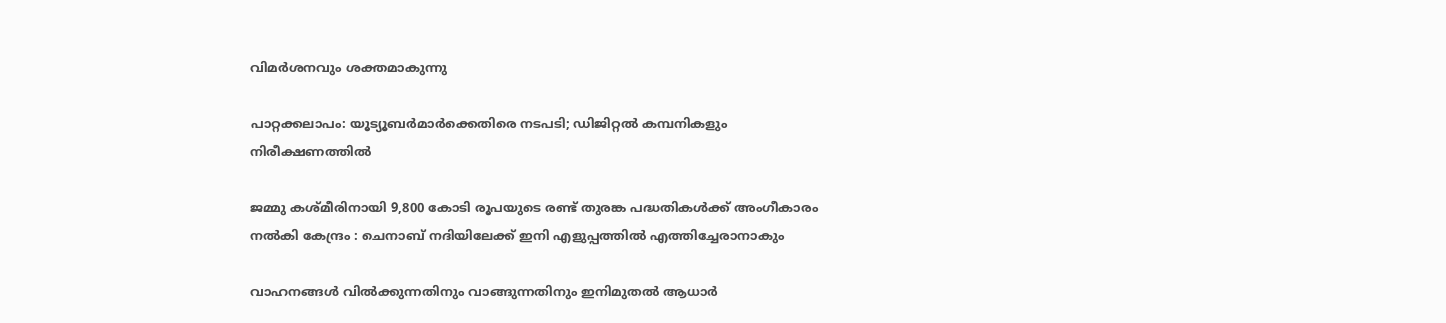വിമർശനവും ശക്തമാകുന്നു

പാറ്റക്കലാപം: യൂട്യൂബര്‍മാര്‍ക്കെതിരെ നടപടി; ഡിജിറ്റല്‍ കമ്പനികളും നിരീക്ഷണത്തില്‍

ജമ്മു കശ്മീരിനായി 9,800 കോടി രൂപയുടെ രണ്ട് തുരങ്ക പദ്ധതികൾക്ക് അംഗീകാരം നൽകി കേന്ദ്രം : ചെനാബ് നദിയിലേക്ക് ഇനി എളുപ്പത്തിൽ എത്തിച്ചേരാനാകും

വാഹനങ്ങൾ വിൽക്കുന്നതിനും വാങ്ങുന്നതിനും ഇനിമുതൽ ആധാർ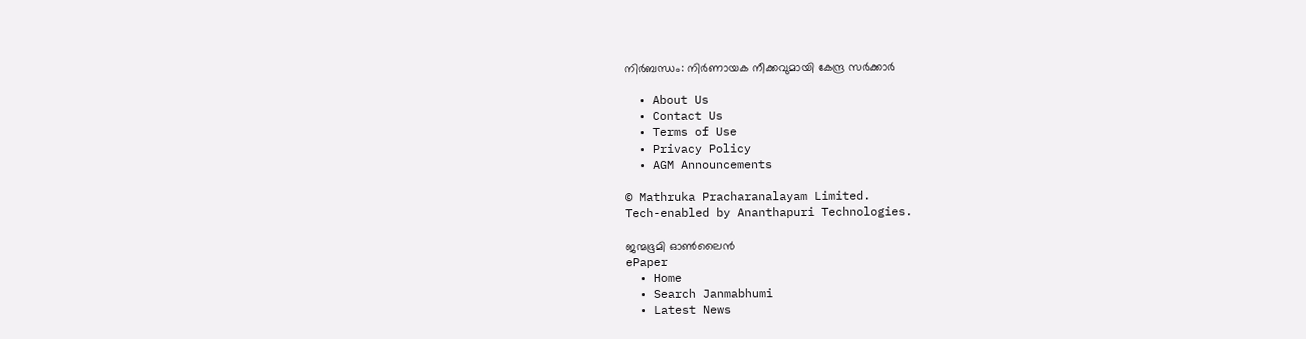നിർബന്ധം: നിർണായക നീക്കവുമായി കേന്ദ്ര സർക്കാർ

  • About Us
  • Contact Us
  • Terms of Use
  • Privacy Policy
  • AGM Announcements

© Mathruka Pracharanalayam Limited.
Tech-enabled by Ananthapuri Technologies.

ജന്മഭൂമി ഓണ്‍ലൈന്‍
ePaper
  • Home
  • Search Janmabhumi
  • Latest News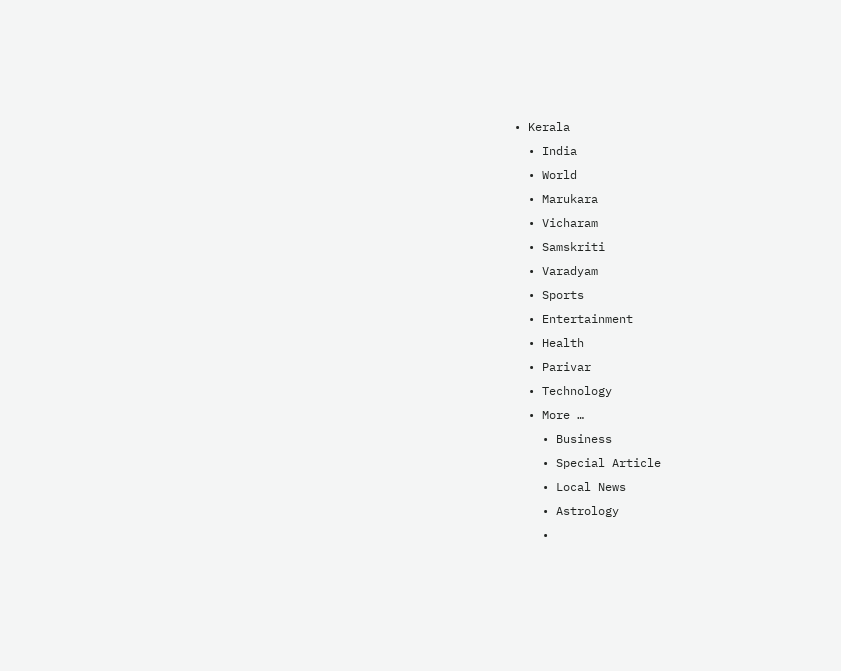• Kerala
  • India
  • World
  • Marukara
  • Vicharam
  • Samskriti
  • Varadyam
  • Sports
  • Entertainment
  • Health
  • Parivar
  • Technology
  • More …
    • Business
    • Special Article
    • Local News
    • Astrology
    •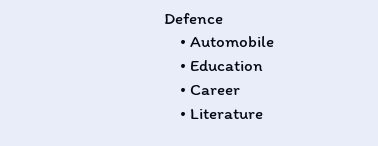Defence
    • Automobile
    • Education
    • Career
    • Literature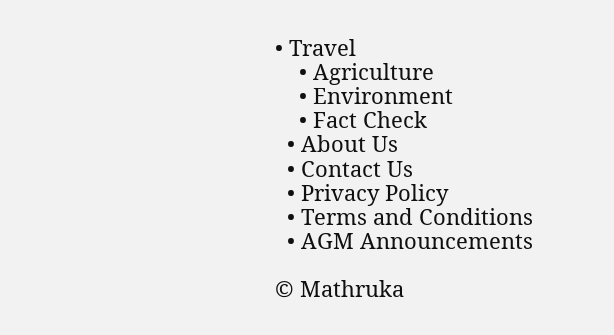• Travel
    • Agriculture
    • Environment
    • Fact Check
  • About Us
  • Contact Us
  • Privacy Policy
  • Terms and Conditions
  • AGM Announcements

© Mathruka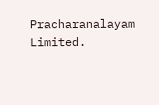Pracharanalayam Limited.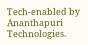Tech-enabled by Ananthapuri Technologies.